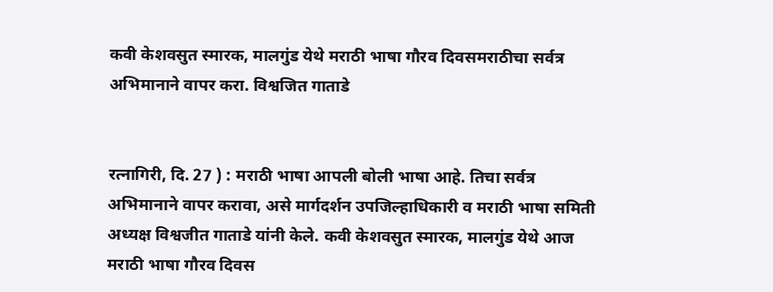कवी केशवसुत स्मारक, मालगुंड येथे मराठी भाषा गौरव दिवसमराठीचा सर्वत्र अभिमानाने वापर करा. विश्वजित गाताडे


रत्नागिरी, दि. 27 ) : मराठी भाषा आपली बोली भाषा आहे. तिचा सर्वत्र अभिमानाने वापर करावा, असे मार्गदर्शन उपजिल्हाधिकारी व मराठी भाषा समिती अध्यक्ष विश्वजीत गाताडे यांनी केले. कवी केशवसुत स्मारक, मालगुंड येथे आज मराठी भाषा गौरव दिवस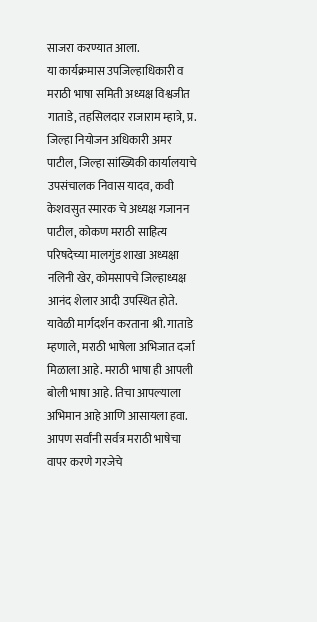साजरा करण्यात आला.
या कार्यक्रमास उपजिल्हाधिकारी व मराठी भाषा समिती अध्यक्ष विश्वजीत गाताडे, तहसिलदार राजाराम म्हात्रे, प्र. जिल्हा नियोजन अधिकारी अमर पाटील, जिल्हा सांख्यिकी कार्यालयाचे उपसंचालक निवास यादव, कवी केशवसुत स्मारक चे अध्यक्ष गजानन पाटील, कोकण मराठी साहित्य परिषदेच्या मालगुंड शाखा अध्यक्षा नलिनी खेर, कोमसापचे जिल्हाध्यक्ष आनंद शेलार आदी उपस्थित होते.
यावेळी मार्गदर्शन करताना श्री. गाताडे म्हणाले, मराठी भाषेला अभिजात दर्जा मिळाला आहे. मराठी भाषा ही आपली बोली भाषा आहे. तिचा आपल्याला अभिमान आहे आणि आसायला हवा. आपण सर्वांनी सर्वत्र मराठी भाषेचा वापर करणे गरजेचे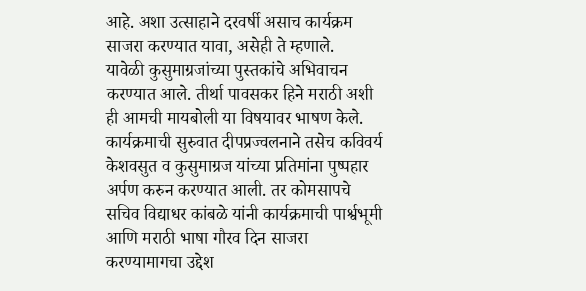आहे. अशा उत्साहाने दरवर्षी असाच कार्यक्रम साजरा करण्यात यावा, असेही ते म्हणाले.
यावेळी कुसुमाग्रजांच्या पुस्तकांचे अभिवाचन करण्यात आले. तीर्था पावसकर हिने मराठी अशी ही आमची मायबोली या विषयावर भाषण केले.
कार्यक्रमाची सुरुवात दीपप्रज्वलनाने तसेच कविवर्य केशवसुत व कुसुमाग्रज यांच्या प्रतिमांना पुष्पहार अर्पण करुन करण्यात आली. तर कोमसापचे सचिव विद्याधर कांबळे यांनी कार्यक्रमाची पार्श्वभूमी आणि मराठी भाषा गौरव दिन साजरा करण्यामागचा उद्देश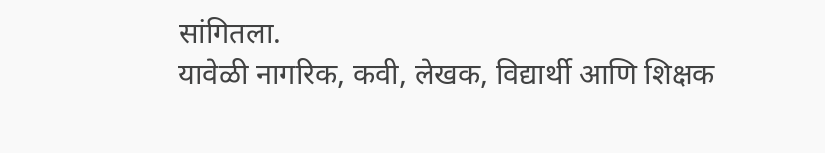सांगितला.
यावेळी नागरिक, कवी, लेखक, विद्यार्थी आणि शिक्षक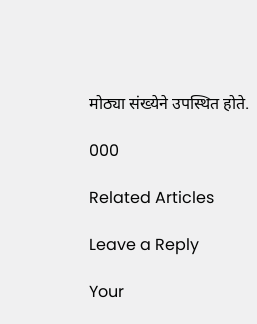मोठ्या संख्येने उपस्थित होते.

000

Related Articles

Leave a Reply

Your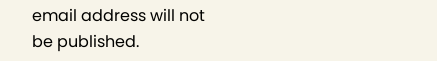email address will not be published.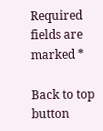Required fields are marked *

Back to top button